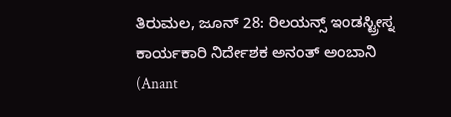ತಿರುಮಲ, ಜೂನ್ 28: ರಿಲಯನ್ಸ್ ಇಂಡಸ್ಟ್ರೀಸ್ನ ಕಾರ್ಯಕಾರಿ ನಿರ್ದೇಶಕ ಅನಂತ್ ಅಂಬಾನಿ (Anant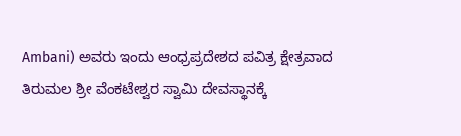Ambani) ಅವರು ಇಂದು ಆಂಧ್ರಪ್ರದೇಶದ ಪವಿತ್ರ ಕ್ಷೇತ್ರವಾದ ತಿರುಮಲ ಶ್ರೀ ವೆಂಕಟೇಶ್ವರ ಸ್ವಾಮಿ ದೇವಸ್ಥಾನಕ್ಕೆ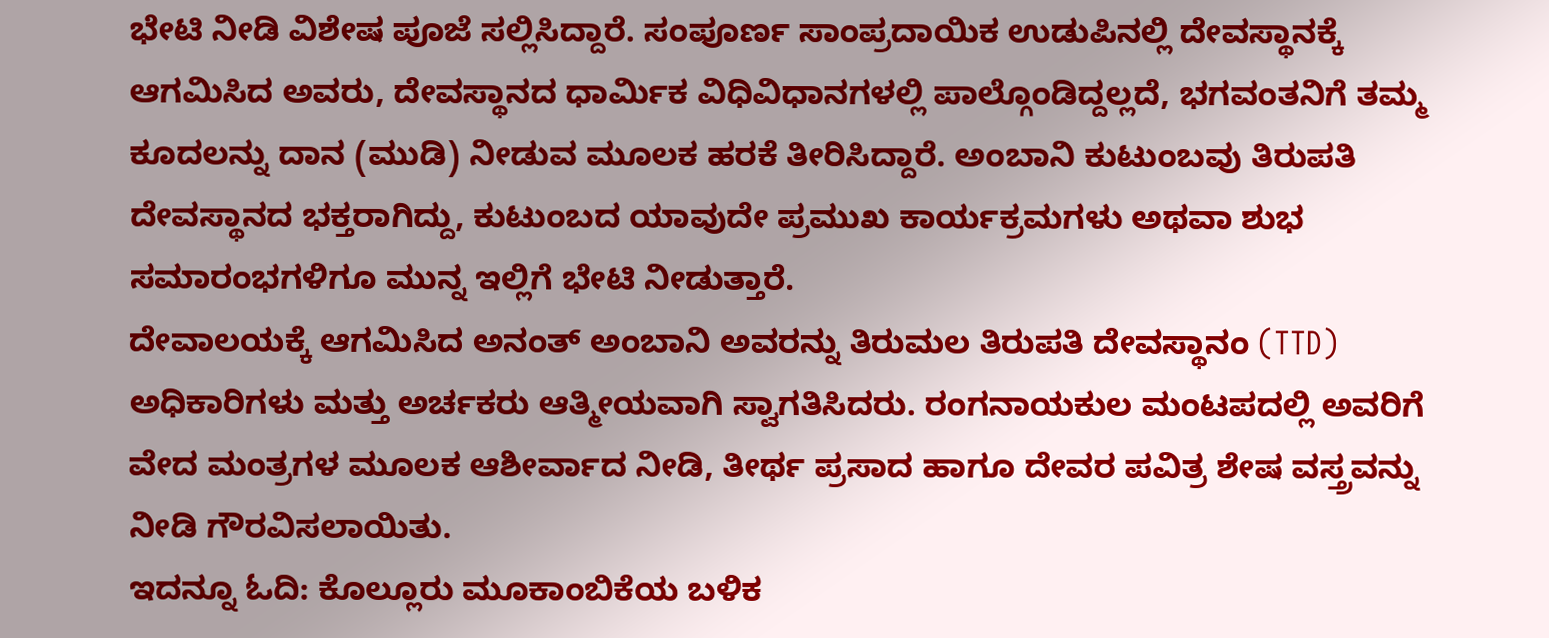ಭೇಟಿ ನೀಡಿ ವಿಶೇಷ ಪೂಜೆ ಸಲ್ಲಿಸಿದ್ದಾರೆ. ಸಂಪೂರ್ಣ ಸಾಂಪ್ರದಾಯಿಕ ಉಡುಪಿನಲ್ಲಿ ದೇವಸ್ಥಾನಕ್ಕೆ ಆಗಮಿಸಿದ ಅವರು, ದೇವಸ್ಥಾನದ ಧಾರ್ಮಿಕ ವಿಧಿವಿಧಾನಗಳಲ್ಲಿ ಪಾಲ್ಗೊಂಡಿದ್ದಲ್ಲದೆ, ಭಗವಂತನಿಗೆ ತಮ್ಮ ಕೂದಲನ್ನು ದಾನ (ಮುಡಿ) ನೀಡುವ ಮೂಲಕ ಹರಕೆ ತೀರಿಸಿದ್ದಾರೆ. ಅಂಬಾನಿ ಕುಟುಂಬವು ತಿರುಪತಿ ದೇವಸ್ಥಾನದ ಭಕ್ತರಾಗಿದ್ದು, ಕುಟುಂಬದ ಯಾವುದೇ ಪ್ರಮುಖ ಕಾರ್ಯಕ್ರಮಗಳು ಅಥವಾ ಶುಭ ಸಮಾರಂಭಗಳಿಗೂ ಮುನ್ನ ಇಲ್ಲಿಗೆ ಭೇಟಿ ನೀಡುತ್ತಾರೆ.
ದೇವಾಲಯಕ್ಕೆ ಆಗಮಿಸಿದ ಅನಂತ್ ಅಂಬಾನಿ ಅವರನ್ನು ತಿರುಮಲ ತಿರುಪತಿ ದೇವಸ್ಥಾನಂ (TTD) ಅಧಿಕಾರಿಗಳು ಮತ್ತು ಅರ್ಚಕರು ಆತ್ಮೀಯವಾಗಿ ಸ್ವಾಗತಿಸಿದರು. ರಂಗನಾಯಕುಲ ಮಂಟಪದಲ್ಲಿ ಅವರಿಗೆ ವೇದ ಮಂತ್ರಗಳ ಮೂಲಕ ಆಶೀರ್ವಾದ ನೀಡಿ, ತೀರ್ಥ ಪ್ರಸಾದ ಹಾಗೂ ದೇವರ ಪವಿತ್ರ ಶೇಷ ವಸ್ತ್ರವನ್ನು ನೀಡಿ ಗೌರವಿಸಲಾಯಿತು.
ಇದನ್ನೂ ಓದಿ: ಕೊಲ್ಲೂರು ಮೂಕಾಂಬಿಕೆಯ ಬಳಿಕ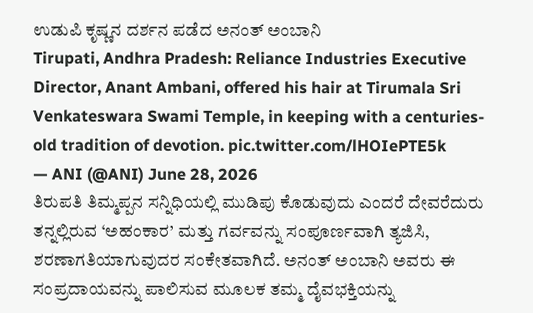ಉಡುಪಿ ಕೃಷ್ಣನ ದರ್ಶನ ಪಡೆದ ಅನಂತ್ ಅಂಬಾನಿ
Tirupati, Andhra Pradesh: Reliance Industries Executive Director, Anant Ambani, offered his hair at Tirumala Sri Venkateswara Swami Temple, in keeping with a centuries-old tradition of devotion. pic.twitter.com/lHOIePTE5k
— ANI (@ANI) June 28, 2026
ತಿರುಪತಿ ತಿಮ್ಮಪ್ಪನ ಸನ್ನಿಧಿಯಲ್ಲಿ ಮುಡಿಪು ಕೊಡುವುದು ಎಂದರೆ ದೇವರೆದುರು ತನ್ನಲ್ಲಿರುವ ‘ಅಹಂಕಾರ’ ಮತ್ತು ಗರ್ವವನ್ನು ಸಂಪೂರ್ಣವಾಗಿ ತ್ಯಜಿಸಿ, ಶರಣಾಗತಿಯಾಗುವುದರ ಸಂಕೇತವಾಗಿದೆ. ಅನಂತ್ ಅಂಬಾನಿ ಅವರು ಈ ಸಂಪ್ರದಾಯವನ್ನು ಪಾಲಿಸುವ ಮೂಲಕ ತಮ್ಮ ದೈವಭಕ್ತಿಯನ್ನು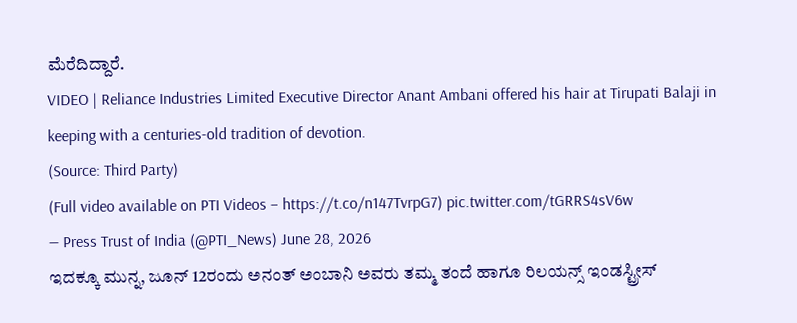ಮೆರೆದಿದ್ದಾರೆ.
VIDEO | Reliance Industries Limited Executive Director Anant Ambani offered his hair at Tirupati Balaji in keeping with a centuries-old tradition of devotion.
(Source: Third Party)
(Full video available on PTI Videos – https://t.co/n147TvrpG7) pic.twitter.com/tGRRS4sV6w
— Press Trust of India (@PTI_News) June 28, 2026
ಇದಕ್ಕೂ ಮುನ್ನ, ಜೂನ್ 12ರಂದು ಅನಂತ್ ಅಂಬಾನಿ ಅವರು ತಮ್ಮ ತಂದೆ ಹಾಗೂ ರಿಲಯನ್ಸ್ ಇಂಡಸ್ಟ್ರೀಸ್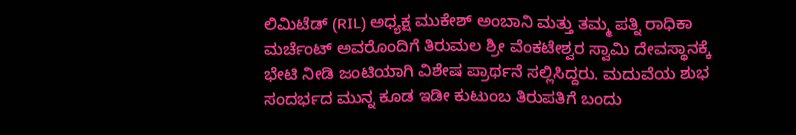ಲಿಮಿಟೆಡ್ (RIL) ಅಧ್ಯಕ್ಷ ಮುಕೇಶ್ ಅಂಬಾನಿ ಮತ್ತು ತಮ್ಮ ಪತ್ನಿ ರಾಧಿಕಾ ಮರ್ಚೆಂಟ್ ಅವರೊಂದಿಗೆ ತಿರುಮಲ ಶ್ರೀ ವೆಂಕಟೇಶ್ವರ ಸ್ವಾಮಿ ದೇವಸ್ಥಾನಕ್ಕೆ ಭೇಟಿ ನೀಡಿ ಜಂಟಿಯಾಗಿ ವಿಶೇಷ ಪ್ರಾರ್ಥನೆ ಸಲ್ಲಿಸಿದ್ದರು. ಮದುವೆಯ ಶುಭ ಸಂದರ್ಭದ ಮುನ್ನ ಕೂಡ ಇಡೀ ಕುಟುಂಬ ತಿರುಪತಿಗೆ ಬಂದು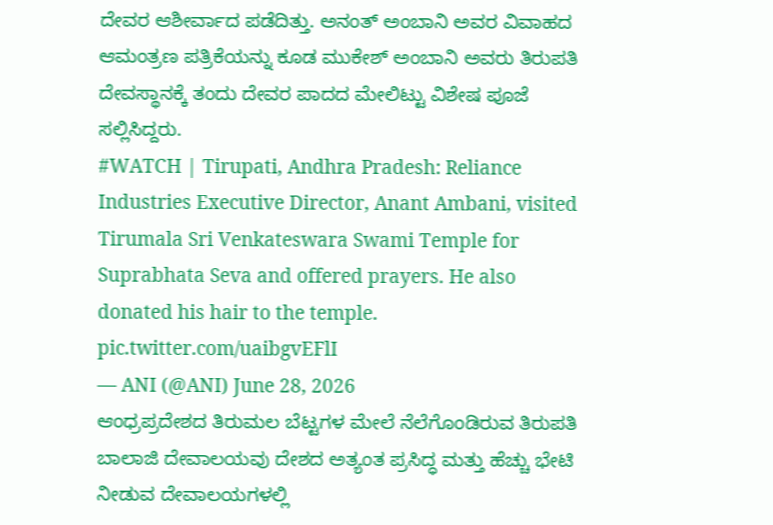ದೇವರ ಆಶೀರ್ವಾದ ಪಡೆದಿತ್ತು. ಅನಂತ್ ಅಂಬಾನಿ ಅವರ ವಿವಾಹದ ಆಮಂತ್ರಣ ಪತ್ರಿಕೆಯನ್ನು ಕೂಡ ಮುಕೇಶ್ ಅಂಬಾನಿ ಅವರು ತಿರುಪತಿ ದೇವಸ್ಥಾನಕ್ಕೆ ತಂದು ದೇವರ ಪಾದದ ಮೇಲಿಟ್ಟು ವಿಶೇಷ ಪೂಜೆ ಸಲ್ಲಿಸಿದ್ದರು.
#WATCH | Tirupati, Andhra Pradesh: Reliance Industries Executive Director, Anant Ambani, visited Tirumala Sri Venkateswara Swami Temple for Suprabhata Seva and offered prayers. He also donated his hair to the temple. pic.twitter.com/uaibgvEFlI
— ANI (@ANI) June 28, 2026
ಆಂಧ್ರಪ್ರದೇಶದ ತಿರುಮಲ ಬೆಟ್ಟಗಳ ಮೇಲೆ ನೆಲೆಗೊಂಡಿರುವ ತಿರುಪತಿ ಬಾಲಾಜಿ ದೇವಾಲಯವು ದೇಶದ ಅತ್ಯಂತ ಪ್ರಸಿದ್ಧ ಮತ್ತು ಹೆಚ್ಚು ಭೇಟಿ ನೀಡುವ ದೇವಾಲಯಗಳಲ್ಲಿ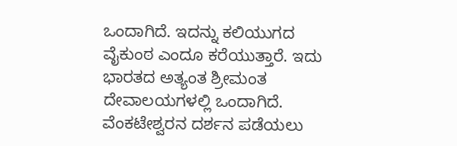ಒಂದಾಗಿದೆ. ಇದನ್ನು ಕಲಿಯುಗದ ವೈಕುಂಠ ಎಂದೂ ಕರೆಯುತ್ತಾರೆ. ಇದು ಭಾರತದ ಅತ್ಯಂತ ಶ್ರೀಮಂತ ದೇವಾಲಯಗಳಲ್ಲಿ ಒಂದಾಗಿದೆ. ವೆಂಕಟೇಶ್ವರನ ದರ್ಶನ ಪಡೆಯಲು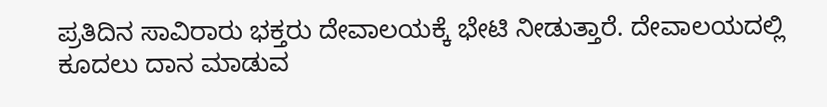ಪ್ರತಿದಿನ ಸಾವಿರಾರು ಭಕ್ತರು ದೇವಾಲಯಕ್ಕೆ ಭೇಟಿ ನೀಡುತ್ತಾರೆ. ದೇವಾಲಯದಲ್ಲಿ ಕೂದಲು ದಾನ ಮಾಡುವ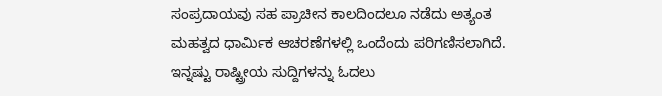ಸಂಪ್ರದಾಯವು ಸಹ ಪ್ರಾಚೀನ ಕಾಲದಿಂದಲೂ ನಡೆದು ಅತ್ಯಂತ ಮಹತ್ವದ ಧಾರ್ಮಿಕ ಆಚರಣೆಗಳಲ್ಲಿ ಒಂದೆಂದು ಪರಿಗಣಿಸಲಾಗಿದೆ.
ಇನ್ನಷ್ಟು ರಾಷ್ಟ್ರೀಯ ಸುದ್ದಿಗಳನ್ನು ಓದಲು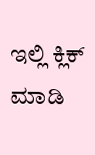ಇಲ್ಲಿ ಕ್ಲಿಕ್ ಮಾಡಿ